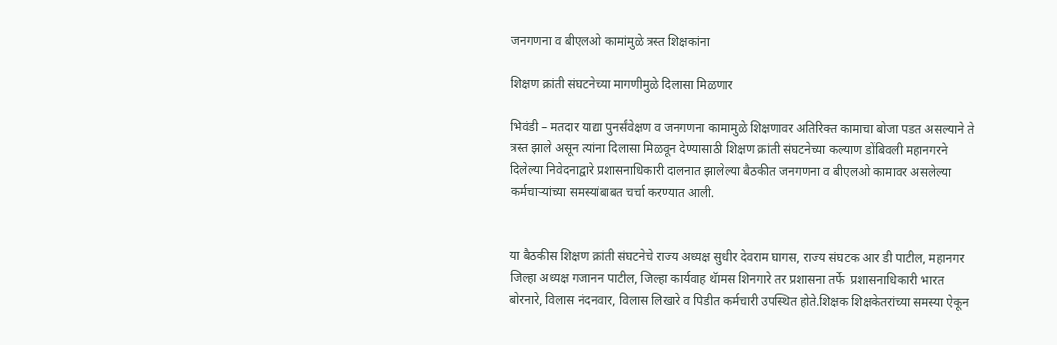जनगणना व बीएलओ कामांमुळे त्रस्त शिक्षकांना

शिक्षण क्रांती संघटनेच्या मागणीमुळे दिलासा मिळणार

भिवंडी – मतदार याद्या पुनर्संवेक्षण व जनगणना कामामुळे शिक्षणावर अतिरिक्त कामाचा बोजा पडत असल्याने ते त्रस्त झाले असून त्यांना दिलासा मिळवून देण्यासाठी शिक्षण क्रांती संघटनेच्या कल्याण डोंबिवली महानगरने दिलेल्या निवेदनाद्वारे प्रशासनाधिकारी दालनात झालेल्या बैठकीत जनगणना व बीएलओ कामावर असलेल्या कर्मचाऱ्यांच्या समस्यांबाबत चर्चा करण्यात आली.


या बैठकीस शिक्षण क्रांती संघटनेचे राज्य अध्यक्ष सुधीर देवराम घागस, राज्य संघटक आर डी पाटील, महानगर जिल्हा अध्यक्ष गजानन पाटील, जिल्हा कार्यवाह थॅामस शिनगारे तर प्रशासना तर्फे  प्रशासनाधिकारी भारत बोरनारे, विलास नंदनवार, विलास लिखारे व पिडीत कर्मचारी उपस्थित होते.शिक्षक शिक्षकेतरांच्या समस्या ऐकून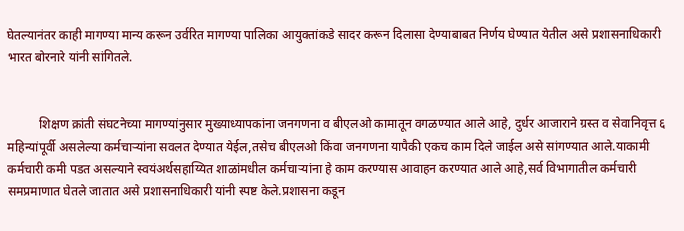घेतल्यानंतर काही मागण्या मान्य करून उर्वरित मागण्या पालिका आयुक्तांकडे सादर करून दिलासा देण्याबाबत निर्णय घेण्यात येतील असे प्रशासनाधिकारी भारत बोरनारे यांनी सांगितले.


          शिक्षण क्रांती संघटनेच्या मागण्यांनुसार मुख्याध्यापकांना जनगणना व बीएलओ कामातून वगळण्यात आले आहे, दुर्धर आजाराने ग्रस्त व सेवानिवृत्त ६ महिन्यांपूर्वी असलेल्या कर्मचाऱ्यांना सवलत देण्यात येईल,तसेच बीएलओ किंवा जनगणना यापैकी एकच काम दिले जाईल असे सांगण्यात आले.याकामी कर्मचारी कमी पडत असल्याने स्वयंअर्थसहाय्यित शाळांमधील कर्मचाऱ्यांना हे काम करण्यास आवाहन करण्यात आले आहे,सर्व विभागातील कर्मचारी समप्रमाणात घेतले जातात असे प्रशासनाधिकारी यांनी स्पष्ट केले.प्रशासना कडून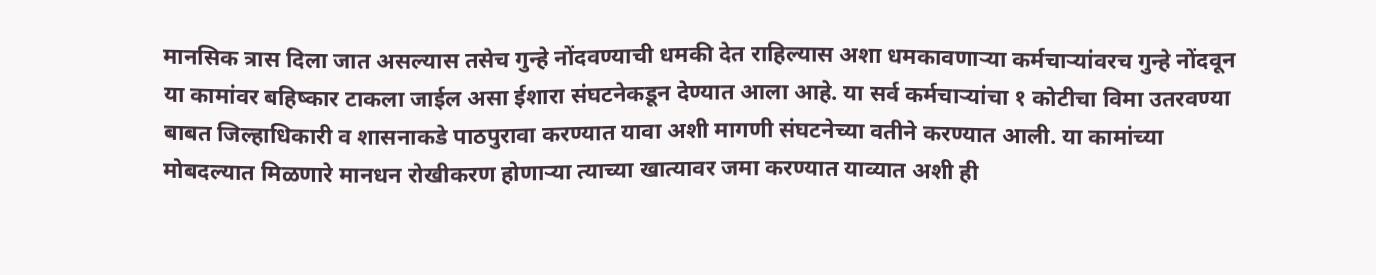मानसिक त्रास दिला जात असल्यास तसेच गुन्हे नोंदवण्याची धमकी देत राहिल्यास अशा धमकावणाऱ्या कर्मचाऱ्यांवरच गुन्हे नोंदवून या कामांवर बहिष्कार टाकला जाईल असा ईशारा संघटनेकडून देण्यात आला आहे. या सर्व कर्मचाऱ्यांचा १ कोटीचा विमा उतरवण्या बाबत जिल्हाधिकारी व शासनाकडे पाठपुरावा करण्यात यावा अशी मागणी संघटनेच्या वतीने करण्यात आली. या कामांच्या मोबदल्यात मिळणारे मानधन रोखीकरण होणाऱ्या त्याच्या खात्यावर जमा करण्यात याव्यात अशी ही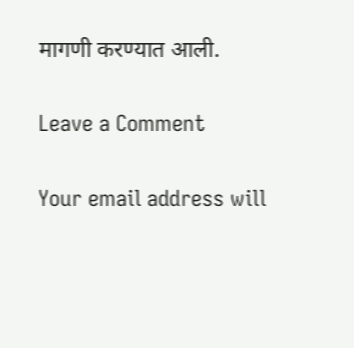मागणी करण्यात आली.

Leave a Comment

Your email address will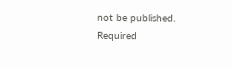not be published. Required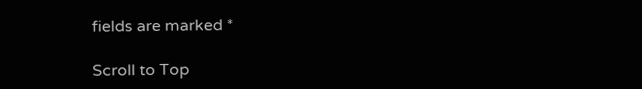fields are marked *

Scroll to Top